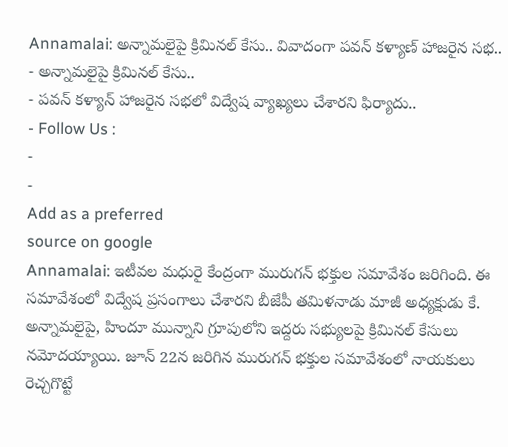Annamalai: అన్నామలైపై క్రిమినల్ కేసు.. వివాదంగా పవన్ కళ్యాణ్ హాజరైన సభ..
- అన్నామలైపై క్రిమినల్ కేసు..
- పవన్ కళ్యాన్ హాజరైన సభలో విద్వేష వ్యాఖ్యలు చేశారని ఫిర్యాదు..
- Follow Us :
-
-
Add as a preferred
source on google
Annamalai: ఇటీవల మధురై కేంద్రంగా మురుగన్ భక్తుల సమావేశం జరిగింది. ఈ సమావేశంలో విద్వేష ప్రసంగాలు చేశారని బీజేపీ తమిళనాడు మాజీ అధ్యక్షుడు కే. అన్నామలైపై, హిందూ మున్నాని గ్రూపులోని ఇద్దరు సభ్యులపై క్రిమినల్ కేసులు నమోదయ్యాయి. జూన్ 22న జరిగిన మురుగన్ భక్తుల సమావేశంలో నాయకులు రెచ్చగొట్టే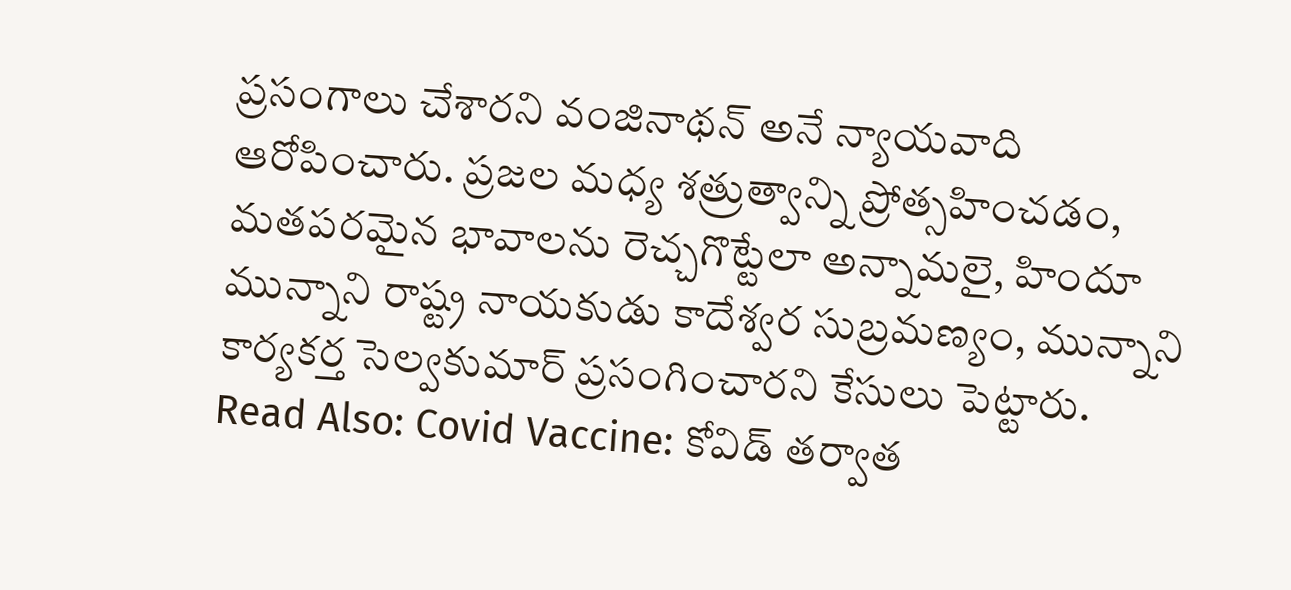ప్రసంగాలు చేశారని వంజినాథన్ అనే న్యాయవాది ఆరోపించారు. ప్రజల మధ్య శత్రుత్వాన్ని ప్రోత్సహించడం, మతపరమైన భావాలను రెచ్చగొట్టేలా అన్నామలై, హిందూ మున్నాని రాష్ట్ర నాయకుడు కాదేశ్వర సుబ్రమణ్యం, మున్నాని కార్యకర్త సెల్వకుమార్ ప్రసంగించారని కేసులు పెట్టారు.
Read Also: Covid Vaccine: కోవిడ్ తర్వాత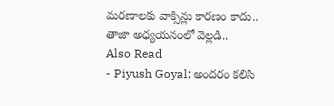మరణాలకు వాక్సిన్లు కారణం కాదు.. తాజా అధ్యయనంలో వెల్లడి..
Also Read
- Piyush Goyal: అందరం కలిసి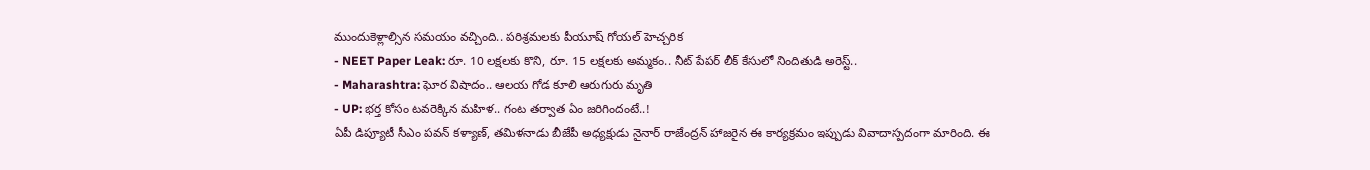ముందుకెళ్లాల్సిన సమయం వచ్చింది.. పరిశ్రమలకు పీయూష్ గోయల్ హెచ్చరిక
- NEET Paper Leak: రూ. 10 లక్షలకు కొని, రూ. 15 లక్షలకు అమ్మకం.. నీట్ పేపర్ లీక్ కేసులో నిందితుడి అరెస్ట్..
- Maharashtra: ఘోర విషాదం.. ఆలయ గోడ కూలి ఆరుగురు మృతి
- UP: భర్త కోసం టవరెక్కిన మహిళ.. గంట తర్వాత ఏం జరిగిందంటే..!
ఏపీ డిప్యూటీ సీఎం పవన్ కళ్యాణ్, తమిళనాడు బీజేపీ అధ్యక్షుడు నైనార్ రాజేంద్రన్ హాజరైన ఈ కార్యక్రమం ఇప్పుడు వివాదాస్పదంగా మారింది. ఈ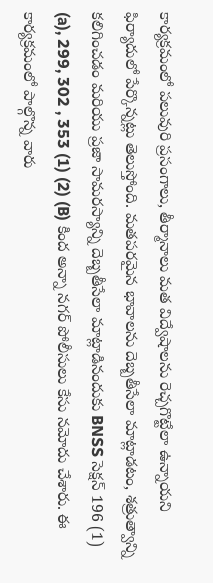కార్యక్రమంలో పలువురి ప్రసంగాలు, తీర్మానాలు మత విద్వేషాలను రెచ్చగొట్టేలా ఉన్నాయని ఫిర్యాదులో పేర్కొన్నట్లు తెలుస్తోంది. మతపరమైన భావాలను దెబ్బతీసేలా మాట్లాడటం, శత్రుత్వాన్ని కలిగించడం మరియు ప్రజా సామరస్యాన్ని దెబ్బతీసేలా మాట్లాడినందుకు BNSS సెక్షన్ 196 (1) (a), 299, 302 , 353 (1) (2) (B) కింద అన్నా నగర్ పోలీసులు కేసు నమోదు చేశారు. ఈ కార్యక్రమంలో పాల్గొన్న వారు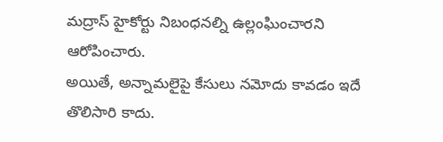మద్రాస్ హైకోర్టు నిబంధనల్ని ఉల్లంఘించారని ఆరోపించారు.
అయితే, అన్నామలైపై కేసులు నమోదు కావడం ఇదే తొలిసారి కాదు.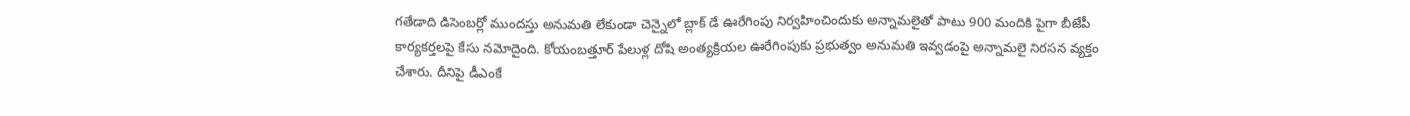గతేడాది డిసెంబర్లో ముందస్తు అనుమతి లేకుండా చెన్నైలో బ్లాక్ డే ఊరేగింపు నిర్వహించిందుకు అన్నామలైతో పాటు 900 మందికి పైగా బీజేపీ కార్యకర్తలపై కేసు నమోదైంది. కోయంబత్తూర్ పేలుళ్ల దోషి అంత్యక్రియల ఊరేగింపుకు ప్రభుత్వం అనుమతి ఇవ్వడంపై అన్నామలై నిరసన వ్యక్తం చేశారు. దీనిపై డీఎంకే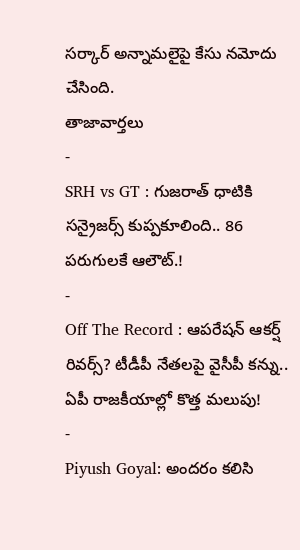సర్కార్ అన్నామలైపై కేసు నమోదు చేసింది.
తాజావార్తలు
-
SRH vs GT : గుజరాత్ ధాటికి సన్రైజర్స్ కుప్పకూలింది.. 86 పరుగులకే ఆలౌట్.!
-
Off The Record : ఆపరేషన్ ఆకర్ష్ రివర్స్? టీడీపీ నేతలపై వైసీపీ కన్ను.. ఏపీ రాజకీయాల్లో కొత్త మలుపు!
-
Piyush Goyal: అందరం కలిసి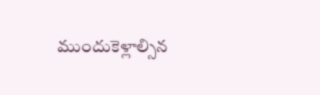ముందుకెళ్లాల్సిన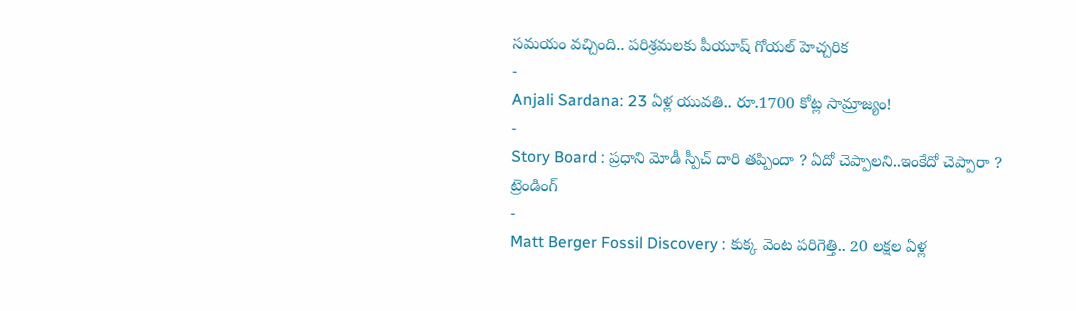సమయం వచ్చింది.. పరిశ్రమలకు పీయూష్ గోయల్ హెచ్చరిక
-
Anjali Sardana: 23 ఏళ్ల యువతి.. రూ.1700 కోట్ల సామ్రాజ్యం!
-
Story Board : ప్రధాని మోడీ స్పీచ్ దారి తప్పిందా ? ఏదో చెప్పాలని..ఇంకేదో చెప్పారా ?
ట్రెండింగ్
-
Matt Berger Fossil Discovery : కుక్క వెంట పరిగెత్తి.. 20 లక్షల ఏళ్ల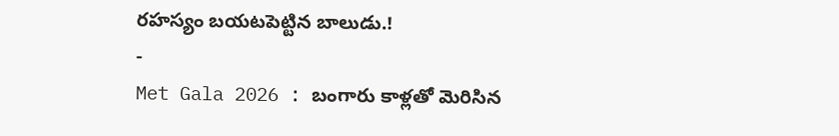రహస్యం బయటపెట్టిన బాలుడు.!
-
Met Gala 2026 : బంగారు కాళ్లతో మెరిసిన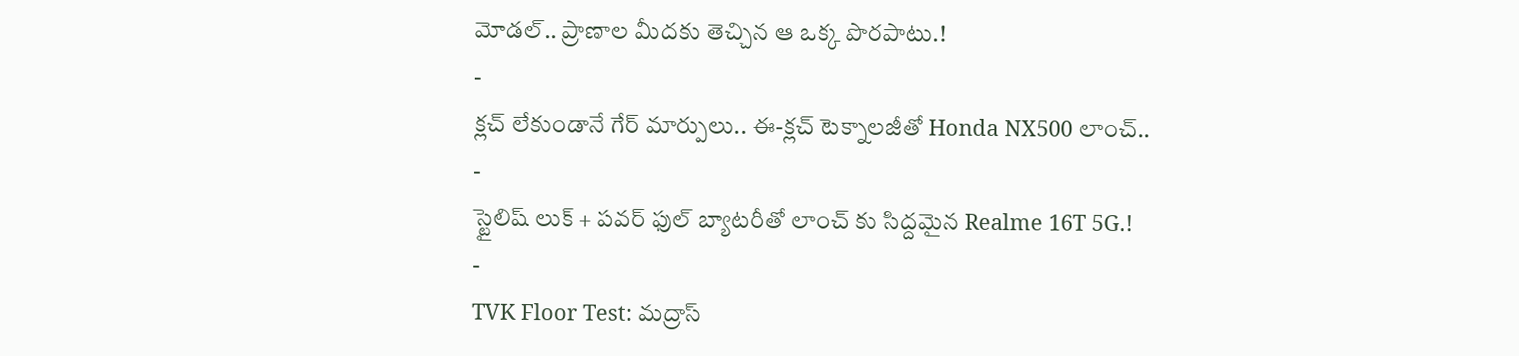మోడల్.. ప్రాణాల మీదకు తెచ్చిన ఆ ఒక్క పొరపాటు.!
-
క్లచ్ లేకుండానే గేర్ మార్పులు.. ఈ-క్లచ్ టెక్నాలజీతో Honda NX500 లాంచ్..
-
స్టైలిష్ లుక్ + పవర్ ఫుల్ బ్యాటరీతో లాంచ్ కు సిద్దమైన Realme 16T 5G.!
-
TVK Floor Test: మద్రాస్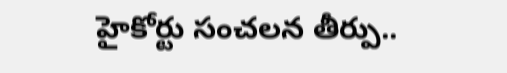హైకోర్టు సంచలన తీర్పు..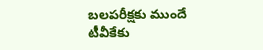బలపరీక్షకు ముందే టీవీకేకు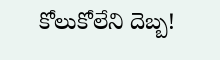కోలుకోలేని దెబ్బ!